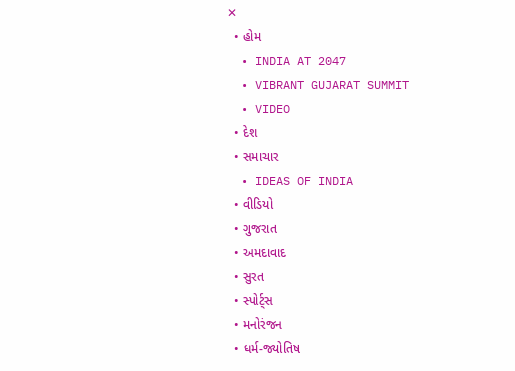✕
  • હોમ
  • INDIA AT 2047
  • VIBRANT GUJARAT SUMMIT
  • VIDEO
  • દેશ
  • સમાચાર
  • IDEAS OF INDIA
  • વીડિયો
  • ગુજરાત
  • અમદાવાદ
  • સુરત
  • સ્પોર્ટ્સ
  • મનોરંજન
  • ધર્મ-જ્યોતિષ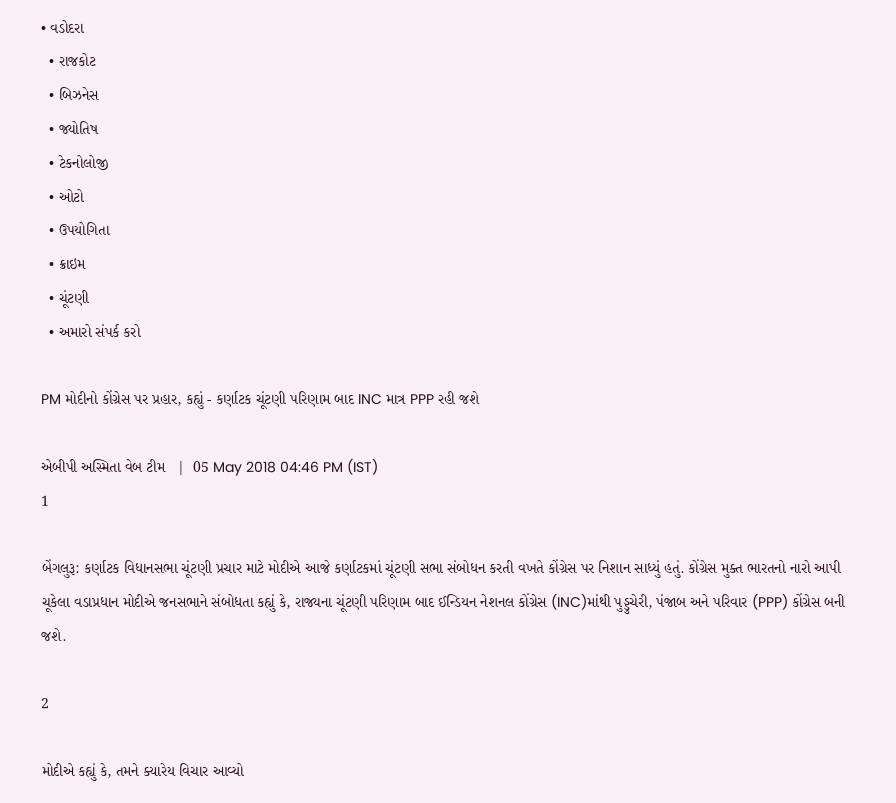• વડોદરા
  • રાજકોટ
  • બિઝનેસ
  • જ્યોતિષ
  • ટેકનોલોજી
  • ઓટો
  • ઉપયોગિતા
  • ક્રાઇમ
  • ચૂંટણી
  • અમારો સંપર્ક કરો

PM મોદીનો કોંગ્રેસ પર પ્રહાર, કહ્યું - કર્ણાટક ચૂંટણી પરિણામ બાદ INC માત્ર PPP રહી જશે

એબીપી અસ્મિતા વેબ ટીમ   |  05 May 2018 04:46 PM (IST)
1

બેંગલુરૂ: કર્ણાટક વિધાનસભા ચૂંટણી પ્રચાર માટે મોદીએ આજે કર્ણાટકમાં ચૂંટણી સભા સંબોધન કરતી વખતે કોંગ્રેસ પર નિશાન સાધ્યું હતું. કોંગ્રેસ મુક્ત ભારતનો નારો આપી ચૂકેલા વડાપ્રધાન મોદીએ જનસભાને સંબોધતા કહ્યું કે, રાજ્યના ચૂંટણી પરિણામ બાદ ઈન્ડિયન નેશનલ કોંગ્રેસ (INC)માંથી પુડ્ડુચેરી, પંજાબ અને પરિવાર (PPP) કોંગ્રેસ બની જશે.

2

મોદીએ કહ્યું કે, તમને ક્યારેય વિચાર આવ્યો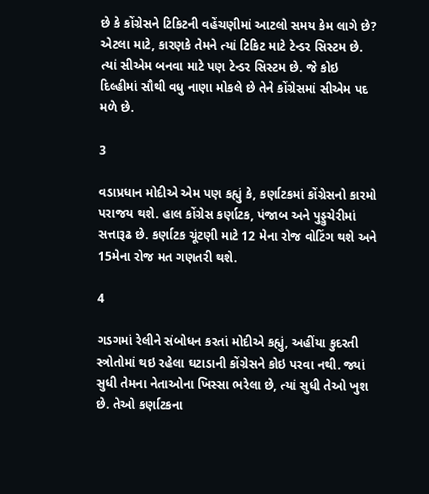છે કે કોંગ્રેસને ટિકિટની વહેંચણીમાં આટલો સમય કેમ લાગે છે? એટલા માટે, કારણકે તેમને ત્યાં ટિકિટ માટે ટેન્ડર સિસ્ટમ છે. ત્યાં સીએમ બનવા માટે પણ ટેન્ડર સિસ્ટમ છે. જે કોઇ દિલ્હીમાં સૌથી વધુ નાણા મોકલે છે તેને કોંગ્રેસમાં સીએમ પદ મળે છે.

3

વડાપ્રધાન મોદીએ એમ પણ કહ્યું કે, કર્ણાટકમાં કોંગ્રેસનો કારમો પરાજય થશે. હાલ કોંગ્રેસ કર્ણાટક, પંજાબ અને પુડ્ડુચેરીમાં સત્તારૂઢ છે. કર્ણાટક ચૂંટણી માટે 12 મેના રોજ વોટિંગ થશે અને 15મેના રોજ મત ગણતરી થશે.

4

ગડગમાં રેલીને સંબોધન કરતાં મોદીએ કહ્યું, અહીંયા કુદરતી સ્ત્રોતોમાં થઇ રહેલા ઘટાડાની કોંગ્રેસને કોઇ પરવા નથી. જ્યાં સુધી તેમના નેતાઓના ખિસ્સા ભરેલા છે, ત્યાં સુધી તેઓ ખુશ છે. તેઓ કર્ણાટકના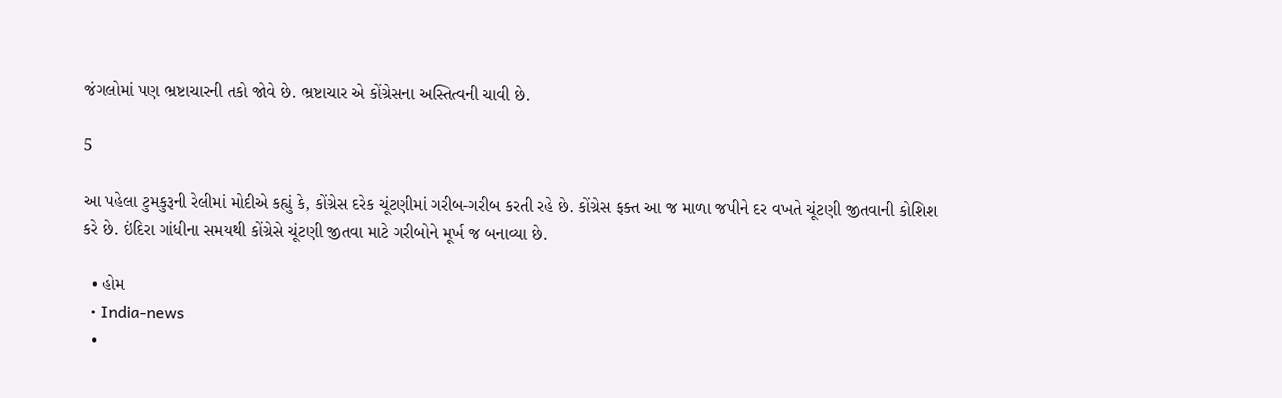જંગલોમાં પણ ભ્રષ્ટાચારની તકો જોવે છે. ભ્રષ્ટાચાર એ કોંગ્રેસના અસ્તિત્વની ચાવી છે.

5

આ પહેલા ટુમકુરૂની રેલીમાં મોદીએ કહ્યું કે, કોંગ્રેસ દરેક ચૂંટણીમાં ગરીબ-ગરીબ કરતી રહે છે. કોંગ્રેસ ફક્ત આ જ માળા જપીને દર વખતે ચૂંટણી જીતવાની કોશિશ કરે છે. ઇંદિરા ગાંધીના સમયથી કોંગ્રેસે ચૂંટણી જીતવા માટે ગરીબોને મૂર્ખ જ બનાવ્યા છે.

  • હોમ
  • India-news
  •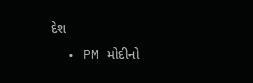દેશ
  • PM મોદીનો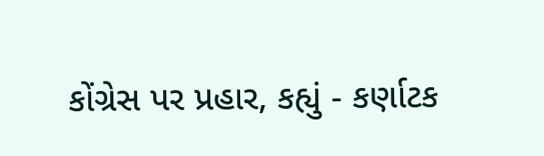કોંગ્રેસ પર પ્રહાર, કહ્યું - કર્ણાટક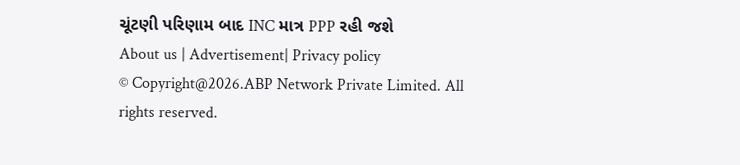ચૂંટણી પરિણામ બાદ INC માત્ર PPP રહી જશે
About us | Advertisement| Privacy policy
© Copyright@2026.ABP Network Private Limited. All rights reserved.